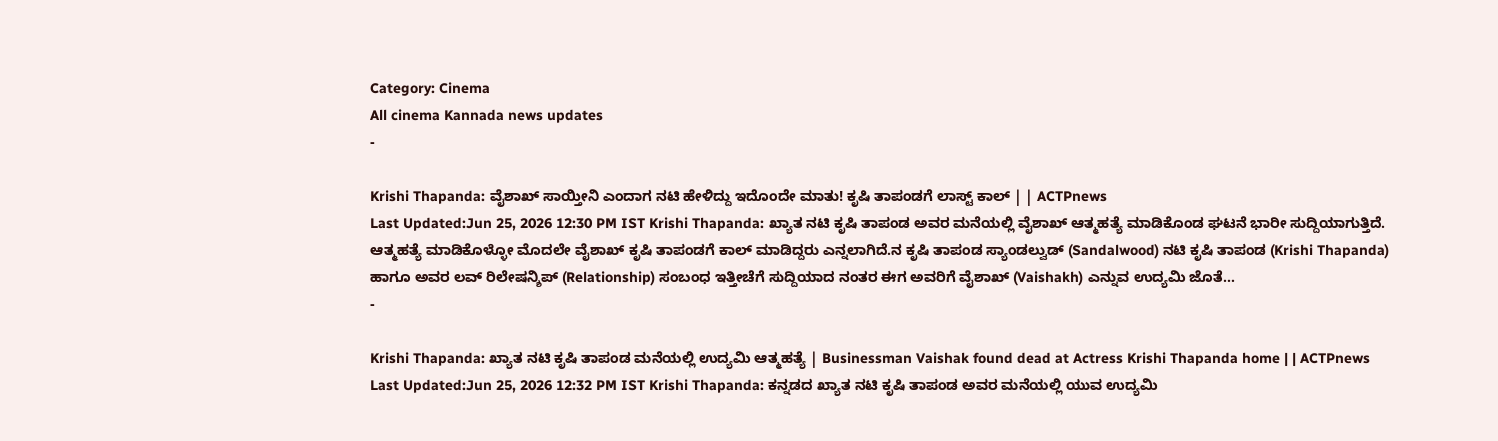Category: Cinema
All cinema Kannada news updates
-

Krishi Thapanda: ವೈಶಾಖ್ ಸಾಯ್ತೀನಿ ಎಂದಾಗ ನಟಿ ಹೇಳಿದ್ದು ಇದೊಂದೇ ಮಾತು! ಕೃಷಿ ತಾಪಂಡಗೆ ಲಾಸ್ಟ್ ಕಾಲ್ | | ACTPnews
Last Updated:Jun 25, 2026 12:30 PM IST Krishi Thapanda: ಖ್ಯಾತ ನಟಿ ಕೃಷಿ ತಾಪಂಡ ಅವರ ಮನೆಯಲ್ಲಿ ವೈಶಾಖ್ ಆತ್ಮಹತ್ಯೆ ಮಾಡಿಕೊಂಡ ಘಟನೆ ಭಾರೀ ಸುದ್ದಿಯಾಗುತ್ತಿದೆ. ಆತ್ಮಹತ್ಯೆ ಮಾಡಿಕೊಳ್ಳೋ ಮೊದಲೇ ವೈಶಾಖ್ ಕೃಷಿ ತಾಪಂಡಗೆ ಕಾಲ್ ಮಾಡಿದ್ದರು ಎನ್ನಲಾಗಿದೆ.ನ ಕೃಷಿ ತಾಪಂಡ ಸ್ಯಾಂಡಲ್ವುಡ್ (Sandalwood) ನಟಿ ಕೃಷಿ ತಾಪಂಡ (Krishi Thapanda) ಹಾಗೂ ಅವರ ಲವ್ ರಿಲೇಷನ್ಶಿಪ್ (Relationship) ಸಂಬಂಧ ಇತ್ತೀಚೆಗೆ ಸುದ್ದಿಯಾದ ನಂತರ ಈಗ ಅವರಿಗೆ ವೈಶಾಖ್ (Vaishakh) ಎನ್ನುವ ಉದ್ಯಮಿ ಜೊತೆ…
-

Krishi Thapanda: ಖ್ಯಾತ ನಟಿ ಕೃಷಿ ತಾಪಂಡ ಮನೆಯಲ್ಲಿ ಉದ್ಯಮಿ ಆತ್ಮಹತ್ಯೆ | Businessman Vaishak found dead at Actress Krishi Thapanda home | | ACTPnews
Last Updated:Jun 25, 2026 12:32 PM IST Krishi Thapanda: ಕನ್ನಡದ ಖ್ಯಾತ ನಟಿ ಕೃಷಿ ತಾಪಂಡ ಅವರ ಮನೆಯಲ್ಲಿ ಯುವ ಉದ್ಯಮಿ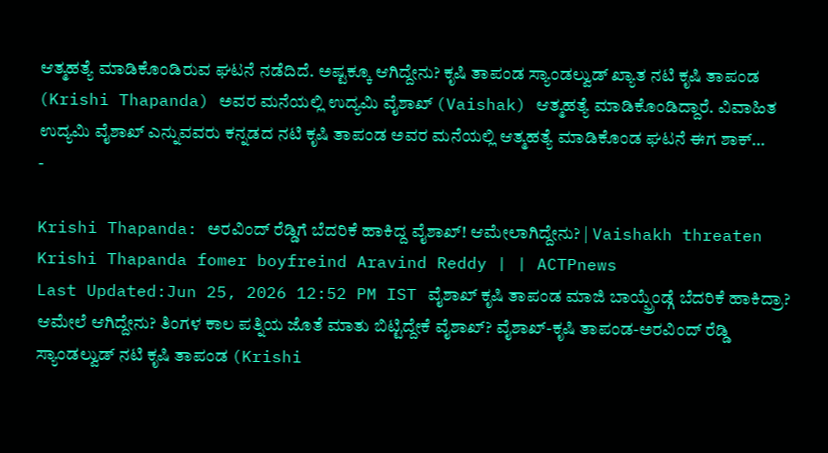ಆತ್ಮಹತ್ಯೆ ಮಾಡಿಕೊಂಡಿರುವ ಘಟನೆ ನಡೆದಿದೆ. ಅಷ್ಟಕ್ಕೂ ಆಗಿದ್ದೇನು? ಕೃಷಿ ತಾಪಂಡ ಸ್ಯಾಂಡಲ್ವುಡ್ ಖ್ಯಾತ ನಟಿ ಕೃಷಿ ತಾಪಂಡ (Krishi Thapanda) ಅವರ ಮನೆಯಲ್ಲಿ ಉದ್ಯಮಿ ವೈಶಾಖ್ (Vaishak) ಆತ್ಮಹತ್ಯೆ ಮಾಡಿಕೊಂಡಿದ್ದಾರೆ. ವಿವಾಹಿತ ಉದ್ಯಮಿ ವೈಶಾಖ್ ಎನ್ನುವವರು ಕನ್ನಡದ ನಟಿ ಕೃಷಿ ತಾಪಂಡ ಅವರ ಮನೆಯಲ್ಲಿ ಆತ್ಮಹತ್ಯೆ ಮಾಡಿಕೊಂಡ ಘಟನೆ ಈಗ ಶಾಕ್…
-

Krishi Thapanda: ಅರವಿಂದ್ ರೆಡ್ಡಿಗೆ ಬೆದರಿಕೆ ಹಾಕಿದ್ದ ವೈಶಾಖ್! ಆಮೇಲಾಗಿದ್ದೇನು? | Vaishakh threaten Krishi Thapanda fomer boyfreind Aravind Reddy | | ACTPnews
Last Updated:Jun 25, 2026 12:52 PM IST ವೈಶಾಖ್ ಕೃಷಿ ತಾಪಂಡ ಮಾಜಿ ಬಾಯ್ಫ್ರೆಂಡ್ಗೆ ಬೆದರಿಕೆ ಹಾಕಿದ್ರಾ? ಆಮೇಲೆ ಆಗಿದ್ದೇನು? ತಿಂಗಳ ಕಾಲ ಪತ್ನಿಯ ಜೊತೆ ಮಾತು ಬಿಟ್ಟಿದ್ದೇಕೆ ವೈಶಾಖ್? ವೈಶಾಖ್-ಕೃಷಿ ತಾಪಂಡ-ಅರವಿಂದ್ ರೆಡ್ಡಿ ಸ್ಯಾಂಡಲ್ವುಡ್ ನಟಿ ಕೃಷಿ ತಾಪಂಡ (Krishi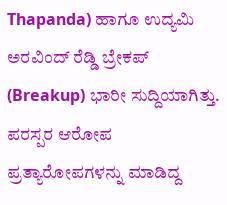Thapanda) ಹಾಗೂ ಉದ್ಯಮಿ ಅರವಿಂದ್ ರೆಡ್ಡಿ ಬ್ರೇಕಪ್ (Breakup) ಭಾರೀ ಸುದ್ದಿಯಾಗಿತ್ತು. ಪರಸ್ಪರ ಆರೋಪ ಪ್ರತ್ಯಾರೋಪಗಳನ್ನು ಮಾಡಿದ್ದ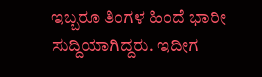ಇಬ್ಬರೂ ತಿಂಗಳ ಹಿಂದೆ ಭಾರೀ ಸುದ್ದಿಯಾಗಿದ್ದರು. ಇದೀಗ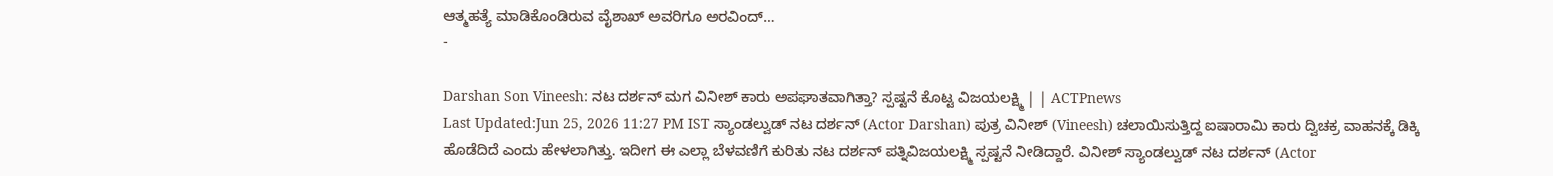ಆತ್ಮಹತ್ಯೆ ಮಾಡಿಕೊಂಡಿರುವ ವೈಶಾಖ್ ಅವರಿಗೂ ಅರವಿಂದ್…
-

Darshan Son Vineesh: ನಟ ದರ್ಶನ್ ಮಗ ವಿನೀಶ್ ಕಾರು ಅಪಘಾತವಾಗಿತ್ತಾ? ಸ್ಪಷ್ಟನೆ ಕೊಟ್ಟ ವಿಜಯಲಕ್ಷ್ಮಿ | | ACTPnews
Last Updated:Jun 25, 2026 11:27 PM IST ಸ್ಯಾಂಡಲ್ವುಡ್ ನಟ ದರ್ಶನ್ (Actor Darshan) ಪುತ್ರ ವಿನೀಶ್ (Vineesh) ಚಲಾಯಿಸುತ್ತಿದ್ದ ಐಷಾರಾಮಿ ಕಾರು ದ್ವಿಚಕ್ರ ವಾಹನಕ್ಕೆ ಡಿಕ್ಕಿ ಹೊಡೆದಿದೆ ಎಂದು ಹೇಳಲಾಗಿತ್ತು. ಇದೀಗ ಈ ಎಲ್ಲಾ ಬೆಳವಣಿಗೆ ಕುರಿತು ನಟ ದರ್ಶನ್ ಪತ್ನಿವಿಜಯಲಕ್ಷ್ಮಿ ಸ್ಪಷ್ಟನೆ ನೀಡಿದ್ದಾರೆ. ವಿನೀಶ್ ಸ್ಯಾಂಡಲ್ವುಡ್ ನಟ ದರ್ಶನ್ (Actor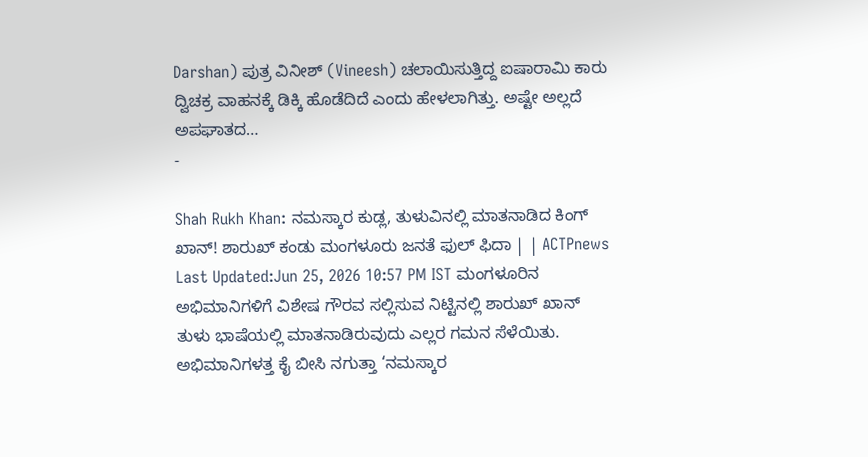Darshan) ಪುತ್ರ ವಿನೀಶ್ (Vineesh) ಚಲಾಯಿಸುತ್ತಿದ್ದ ಐಷಾರಾಮಿ ಕಾರು ದ್ವಿಚಕ್ರ ವಾಹನಕ್ಕೆ ಡಿಕ್ಕಿ ಹೊಡೆದಿದೆ ಎಂದು ಹೇಳಲಾಗಿತ್ತು. ಅಷ್ಟೇ ಅಲ್ಲದೆ ಅಪಘಾತದ…
-

Shah Rukh Khan: ನಮಸ್ಕಾರ ಕುಡ್ಲ, ತುಳುವಿನಲ್ಲಿ ಮಾತನಾಡಿದ ಕಿಂಗ್ ಖಾನ್! ಶಾರುಖ್ ಕಂಡು ಮಂಗಳೂರು ಜನತೆ ಫುಲ್ ಫಿದಾ | | ACTPnews
Last Updated:Jun 25, 2026 10:57 PM IST ಮಂಗಳೂರಿನ ಅಭಿಮಾನಿಗಳಿಗೆ ವಿಶೇಷ ಗೌರವ ಸಲ್ಲಿಸುವ ನಿಟ್ಟಿನಲ್ಲಿ ಶಾರುಖ್ ಖಾನ್ ತುಳು ಭಾಷೆಯಲ್ಲಿ ಮಾತನಾಡಿರುವುದು ಎಲ್ಲರ ಗಮನ ಸೆಳೆಯಿತು. ಅಭಿಮಾನಿಗಳತ್ತ ಕೈ ಬೀಸಿ ನಗುತ್ತಾ ‘ನಮಸ್ಕಾರ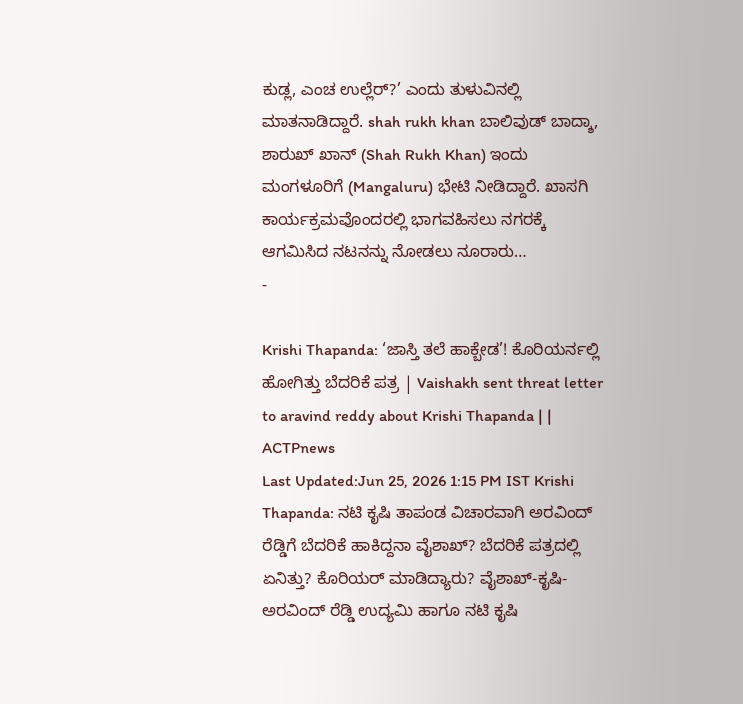ಕುಡ್ಲ, ಎಂಚ ಉಲ್ಲೆರ್?’ ಎಂದು ತುಳುವಿನಲ್ಲಿ ಮಾತನಾಡಿದ್ದಾರೆ. shah rukh khan ಬಾಲಿವುಡ್ ಬಾದ್ಶಾ, ಶಾರುಖ್ ಖಾನ್ (Shah Rukh Khan) ಇಂದು ಮಂಗಳೂರಿಗೆ (Mangaluru) ಭೇಟಿ ನೀಡಿದ್ದಾರೆ. ಖಾಸಗಿ ಕಾರ್ಯಕ್ರಮವೊಂದರಲ್ಲಿ ಭಾಗವಹಿಸಲು ನಗರಕ್ಕೆ ಆಗಮಿಸಿದ ನಟನನ್ನು ನೋಡಲು ನೂರಾರು…
-

Krishi Thapanda: ‘ಜಾಸ್ತಿ ತಲೆ ಹಾಕ್ಬೇಡ’! ಕೊರಿಯರ್ನಲ್ಲಿ ಹೋಗಿತ್ತು ಬೆದರಿಕೆ ಪತ್ರ | Vaishakh sent threat letter to aravind reddy about Krishi Thapanda | | ACTPnews
Last Updated:Jun 25, 2026 1:15 PM IST Krishi Thapanda: ನಟಿ ಕೃಷಿ ತಾಪಂಡ ವಿಚಾರವಾಗಿ ಅರವಿಂದ್ ರೆಡ್ಡಿಗೆ ಬೆದರಿಕೆ ಹಾಕಿದ್ದನಾ ವೈಶಾಖ್? ಬೆದರಿಕೆ ಪತ್ರದಲ್ಲಿ ಏನಿತ್ತು? ಕೊರಿಯರ್ ಮಾಡಿದ್ಯಾರು? ವೈಶಾಖ್-ಕೃಷಿ-ಅರವಿಂದ್ ರೆಡ್ಡಿ ಉದ್ಯಮಿ ಹಾಗೂ ನಟಿ ಕೃಷಿ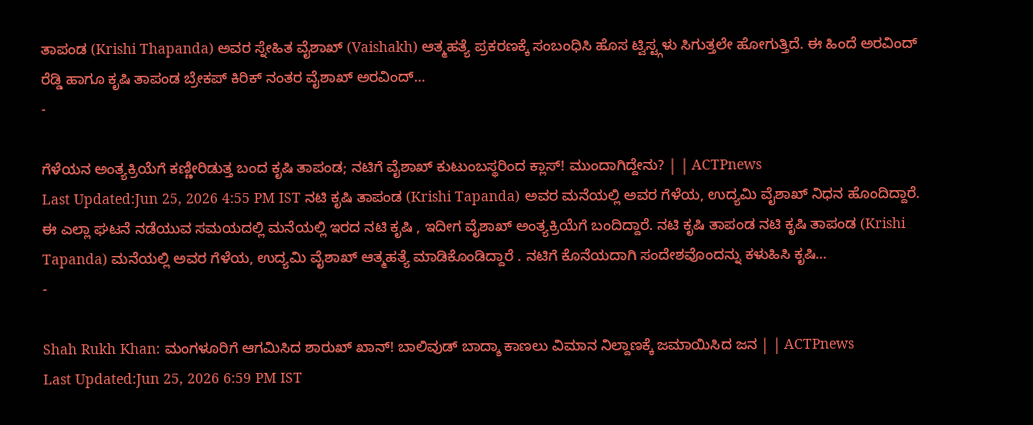ತಾಪಂಡ (Krishi Thapanda) ಅವರ ಸ್ನೇಹಿತ ವೈಶಾಖ್ (Vaishakh) ಆತ್ಮಹತ್ಯೆ ಪ್ರಕರಣಕ್ಕೆ ಸಂಬಂಧಿಸಿ ಹೊಸ ಟ್ವಿಸ್ಟ್ಗಳು ಸಿಗುತ್ತಲೇ ಹೋಗುತ್ತಿದೆ. ಈ ಹಿಂದೆ ಅರವಿಂದ್ ರೆಡ್ಡಿ ಹಾಗೂ ಕೃಷಿ ತಾಪಂಡ ಬ್ರೇಕಪ್ ಕಿರಿಕ್ ನಂತರ ವೈಶಾಖ್ ಅರವಿಂದ್…
-

ಗೆಳೆಯನ ಅಂತ್ಯಕ್ರಿಯೆಗೆ ಕಣ್ಣೀರಿಡುತ್ತ ಬಂದ ಕೃಷಿ ತಾಪಂಡ; ನಟಿಗೆ ವೈಶಾಖ್ ಕುಟುಂಬಸ್ಥರಿಂದ ಕ್ಲಾಸ್! ಮುಂದಾಗಿದ್ದೇನು? | | ACTPnews
Last Updated:Jun 25, 2026 4:55 PM IST ನಟಿ ಕೃಷಿ ತಾಪಂಡ (Krishi Tapanda) ಅವರ ಮನೆಯಲ್ಲಿ ಅವರ ಗೆಳೆಯ, ಉದ್ಯಮಿ ವೈಶಾಖ್ ನಿಧನ ಹೊಂದಿದ್ದಾರೆ. ಈ ಎಲ್ಲಾ ಘಟನೆ ನಡೆಯುವ ಸಮಯದಲ್ಲಿ ಮನೆಯಲ್ಲಿ ಇರದ ನಟಿ ಕೃಷಿ , ಇದೀಗ ವೈಶಾಖ್ ಅಂತ್ಯಕ್ರಿಯೆಗೆ ಬಂದಿದ್ದಾರೆ. ನಟಿ ಕೃಷಿ ತಾಪಂಡ ನಟಿ ಕೃಷಿ ತಾಪಂಡ (Krishi Tapanda) ಮನೆಯಲ್ಲಿ ಅವರ ಗೆಳೆಯ, ಉದ್ಯಮಿ ವೈಶಾಖ್ ಆತ್ಮಹತ್ಯೆ ಮಾಡಿಕೊಂಡಿದ್ದಾರೆ . ನಟಿಗೆ ಕೊನೆಯದಾಗಿ ಸಂದೇಶವೊಂದನ್ನು ಕಳುಹಿಸಿ ಕೃಷಿ…
-

Shah Rukh Khan: ಮಂಗಳೂರಿಗೆ ಆಗಮಿಸಿದ ಶಾರುಖ್ ಖಾನ್! ಬಾಲಿವುಡ್ ಬಾದ್ಶಾ ಕಾಣಲು ವಿಮಾನ ನಿಲ್ದಾಣಕ್ಕೆ ಜಮಾಯಿಸಿದ ಜನ | | ACTPnews
Last Updated:Jun 25, 2026 6:59 PM IST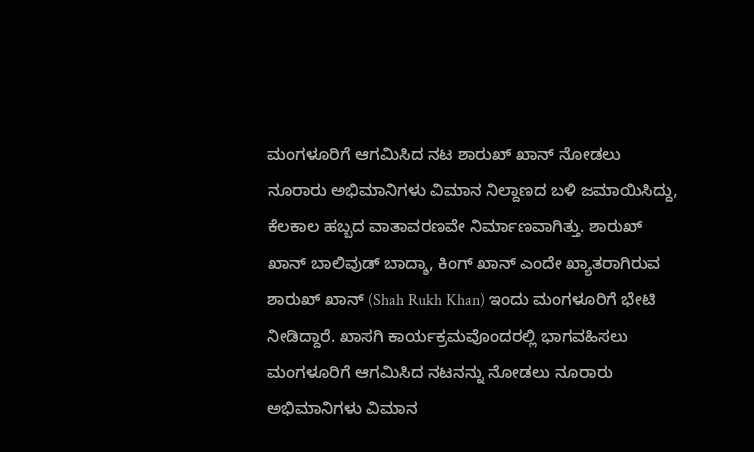ಮಂಗಳೂರಿಗೆ ಆಗಮಿಸಿದ ನಟ ಶಾರುಖ್ ಖಾನ್ ನೋಡಲು ನೂರಾರು ಅಭಿಮಾನಿಗಳು ವಿಮಾನ ನಿಲ್ದಾಣದ ಬಳಿ ಜಮಾಯಿಸಿದ್ದು, ಕೆಲಕಾಲ ಹಬ್ಬದ ವಾತಾವರಣವೇ ನಿರ್ಮಾಣವಾಗಿತ್ತು. ಶಾರುಖ್ ಖಾನ್ ಬಾಲಿವುಡ್ ಬಾದ್ಶಾ, ಕಿಂಗ್ ಖಾನ್ ಎಂದೇ ಖ್ಯಾತರಾಗಿರುವ ಶಾರುಖ್ ಖಾನ್ (Shah Rukh Khan) ಇಂದು ಮಂಗಳೂರಿಗೆ ಭೇಟಿ ನೀಡಿದ್ದಾರೆ. ಖಾಸಗಿ ಕಾರ್ಯಕ್ರಮವೊಂದರಲ್ಲಿ ಭಾಗವಹಿಸಲು ಮಂಗಳೂರಿಗೆ ಆಗಮಿಸಿದ ನಟನನ್ನು ನೋಡಲು ನೂರಾರು ಅಭಿಮಾನಿಗಳು ವಿಮಾನ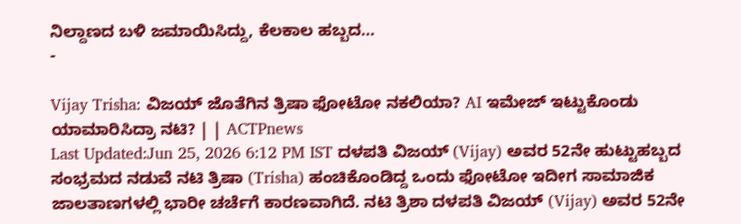ನಿಲ್ದಾಣದ ಬಳಿ ಜಮಾಯಿಸಿದ್ದು, ಕೆಲಕಾಲ ಹಬ್ಬದ…
-

Vijay Trisha: ವಿಜಯ್ ಜೊತೆಗಿನ ತ್ರಿಷಾ ಫೋಟೋ ನಕಲಿಯಾ? AI ಇಮೇಜ್ ಇಟ್ಟುಕೊಂಡು ಯಾಮಾರಿಸಿದ್ರಾ ನಟಿ? | | ACTPnews
Last Updated:Jun 25, 2026 6:12 PM IST ದಳಪತಿ ವಿಜಯ್ (Vijay) ಅವರ 52ನೇ ಹುಟ್ಟುಹಬ್ಬದ ಸಂಭ್ರಮದ ನಡುವೆ ನಟಿ ತ್ರಿಷಾ (Trisha) ಹಂಚಿಕೊಂಡಿದ್ದ ಒಂದು ಫೋಟೋ ಇದೀಗ ಸಾಮಾಜಿಕ ಜಾಲತಾಣಗಳಲ್ಲಿ ಭಾರೀ ಚರ್ಚೆಗೆ ಕಾರಣವಾಗಿದೆ. ನಟಿ ತ್ರಿಶಾ ದಳಪತಿ ವಿಜಯ್ (Vijay) ಅವರ 52ನೇ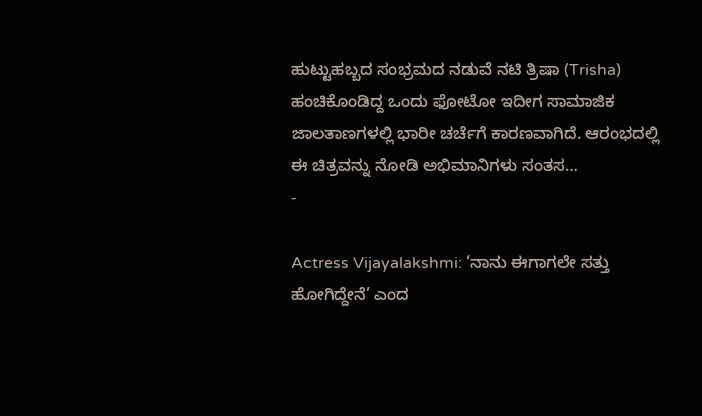ಹುಟ್ಟುಹಬ್ಬದ ಸಂಭ್ರಮದ ನಡುವೆ ನಟಿ ತ್ರಿಷಾ (Trisha) ಹಂಚಿಕೊಂಡಿದ್ದ ಒಂದು ಫೋಟೋ ಇದೀಗ ಸಾಮಾಜಿಕ ಜಾಲತಾಣಗಳಲ್ಲಿ ಭಾರೀ ಚರ್ಚೆಗೆ ಕಾರಣವಾಗಿದೆ. ಆರಂಭದಲ್ಲಿ ಈ ಚಿತ್ರವನ್ನು ನೋಡಿ ಅಭಿಮಾನಿಗಳು ಸಂತಸ…
-

Actress Vijayalakshmi: ‘ನಾನು ಈಗಾಗಲೇ ಸತ್ತು ಹೋಗಿದ್ದೇನೆ’ ಎಂದ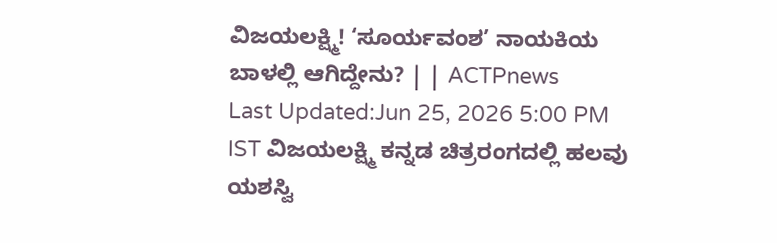ವಿಜಯಲಕ್ಷ್ಮಿ! ‘ಸೂರ್ಯವಂಶ’ ನಾಯಕಿಯ ಬಾಳಲ್ಲಿ ಆಗಿದ್ದೇನು? | | ACTPnews
Last Updated:Jun 25, 2026 5:00 PM IST ವಿಜಯಲಕ್ಷ್ಮಿ ಕನ್ನಡ ಚಿತ್ರರಂಗದಲ್ಲಿ ಹಲವು ಯಶಸ್ವಿ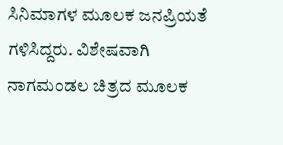ಸಿನಿಮಾಗಳ ಮೂಲಕ ಜನಪ್ರಿಯತೆ ಗಳಿಸಿದ್ದರು. ವಿಶೇಷವಾಗಿ ನಾಗಮಂಡಲ ಚಿತ್ರದ ಮೂಲಕ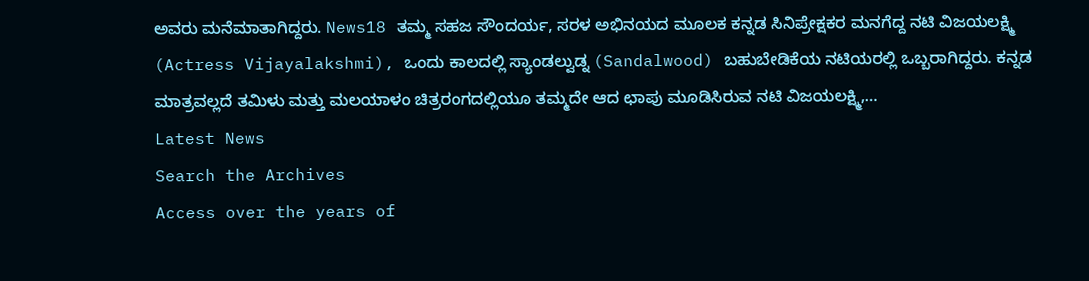ಅವರು ಮನೆಮಾತಾಗಿದ್ದರು. News18 ತಮ್ಮ ಸಹಜ ಸೌಂದರ್ಯ, ಸರಳ ಅಭಿನಯದ ಮೂಲಕ ಕನ್ನಡ ಸಿನಿಪ್ರೇಕ್ಷಕರ ಮನಗೆದ್ದ ನಟಿ ವಿಜಯಲಕ್ಷ್ಮಿ (Actress Vijayalakshmi), ಒಂದು ಕಾಲದಲ್ಲಿ ಸ್ಯಾಂಡಲ್ವುಡ್ನ (Sandalwood) ಬಹುಬೇಡಿಕೆಯ ನಟಿಯರಲ್ಲಿ ಒಬ್ಬರಾಗಿದ್ದರು. ಕನ್ನಡ ಮಾತ್ರವಲ್ಲದೆ ತಮಿಳು ಮತ್ತು ಮಲಯಾಳಂ ಚಿತ್ರರಂಗದಲ್ಲಿಯೂ ತಮ್ಮದೇ ಆದ ಛಾಪು ಮೂಡಿಸಿರುವ ನಟಿ ವಿಜಯಲಕ್ಷ್ಮಿ,…
Latest News
Search the Archives
Access over the years of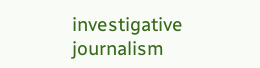investigative journalism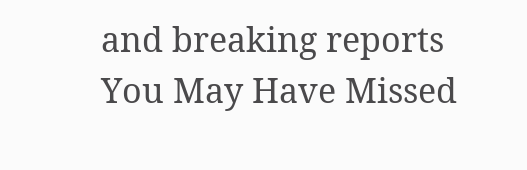and breaking reports
You May Have Missed